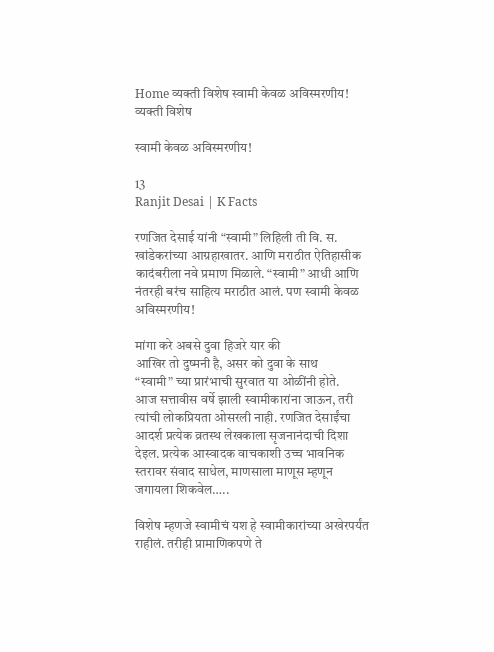Home व्यक्ती विशेष स्वामी केवळ अविस्मरणीय!
व्यक्ती विशेष

स्वामी केवळ अविस्मरणीय!

13
Ranjit Desai | K Facts

रणजित देसाई यांनी “स्वामी” लिहिली ती वि. स. खांडेकरांच्या आग्रहाखातर. आणि मराठीत ऐतिहासीक कादंबरीला नवे प्रमाण मिळाले. “स्वामी” आधी आणि नंतरही बरंच साहित्य मराठीत आलं. पण स्वामी केवळ अविस्मरणीय!

मांगा करे अबसे दुवा हिजरे यार की
आखिर तो दुष्मनी है, असर को दुवा के साथ
“स्वामी” च्या प्रारंभाची सुरवात या ओळींनी होते.
आज सत्तावीस वर्षे झाली स्वामीकारांना जाऊन, तरी त्यांची लोकप्रियता ओसरली नाही. रणजित देसाईंचा आदर्श प्रत्येक व्रतस्थ लेखकाला सृजनानंदाची दिशा देइल. प्रत्येक आस्वादक वाचकाशी उच्च भावनिक स्तरावर संवाद साधेल, माणसाला माणूस म्हणून जगायला शिकवेल…..

विशेष म्हणजे स्वामीचं यश हे स्वामीकारांच्या अखेरपर्यंत राहीलं. तरीही प्रामाणिकपणे ते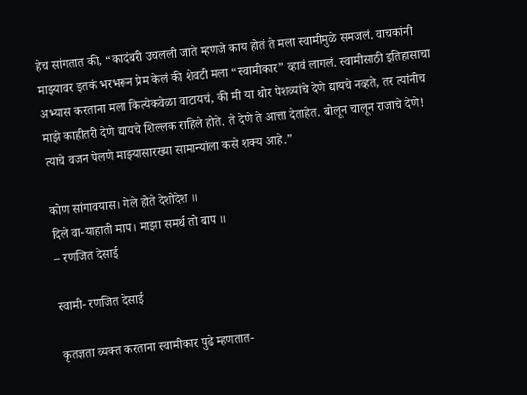हेच सांगतात की, “कादंबरी उचलली जाते म्हणजे काय होतं ते मला स्वामीमुळे समजलं. वाचकांनी माझ्यावर इतकं भरभरून प्रेम केलं की शेवटी मला “स्वामीकार” व्हावं लागलं. स्वामीसाठी इतिहासाचा अभ्यास करताना मला कित्येकवेळा वाटायचं, की मी या थोर पेशव्यांचे देणे द्यायचे नव्हते, तर त्यांनीच माझे काहीतरी देणे द्यायचे शिल्लक राहिले होते. ते देणे ते आत्ता देताहेत. बोलून चालून राजाचे देणे! त्याचे वजन पेलणे माझ्यासारख्या सामान्यांला कसे शक्य आहे.”

कोण सांगावयास। गेले होते देशोदेश ॥
दिले वा-याहाती माप। माझा समर्थ तो बाप ॥
– रणजित देसाई

स्वामी- रणजित देसाई

कृतज्ञता व्यक्त करताना स्वामीकार पुढे म्हणतात-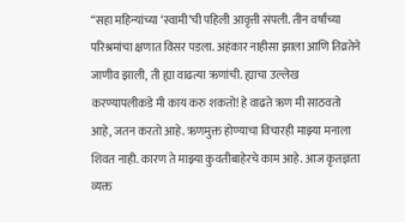“सहा महिन्यांच्या ‘स्वामी’ची पहिली आवृत्ती संपली. तीन वर्षांच्या परिश्रमांचा क्षणात विसर पडला. अहंकार नाहीसा झाला आणि तिव्रतेने जाणीव झाली, ती ह्या वाढत्या ऋणांची. ह्याचा उल्लेख करण्यापलीकडे मी काय करु शकतो! हे वाढते ऋण मी साठवतो आहे, जतन करतो आहे. ऋणमुक्त होण्याचा विचारही माझ्या मनाला शिवत नाही. कारण ते माझ्या कुवतीबाहेरचे काम आहे. आज कृतज्ञता व्यक्त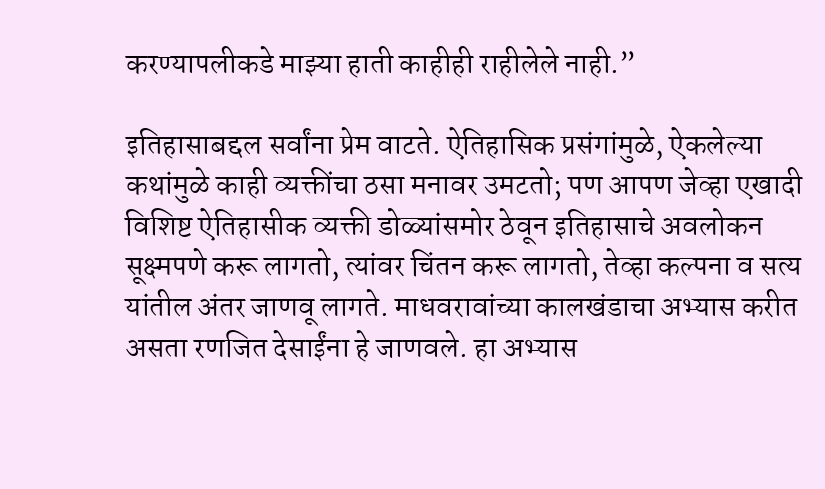करण्यापलीकडे माझ्या हाती काहीही राहीलेले नाही.”

इतिहासाबद्दल सर्वांना प्रेम वाटते. ऐतिहासिक प्रसंगांमुळे, ऐकलेल्या कथांमुळे काही व्यक्तींचा ठसा मनावर उमटतो; पण आपण जेव्हा एखादी विशिष्ट ऐतिहासीक व्यक्ती डोळ्यांसमोर ठेवून इतिहासाचे अवलोकन सूक्ष्मपणे करू लागतो, त्यांवर चिंतन करू लागतो, तेव्हा कल्पना व सत्य यांतील अंतर जाणवू लागते. माधवरावांच्या कालखंडाचा अभ्यास करीत असता रणजित देसाईंना हे जाणवले. हा अभ्यास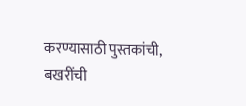करण्यासाठी पुस्तकांची, बखरींची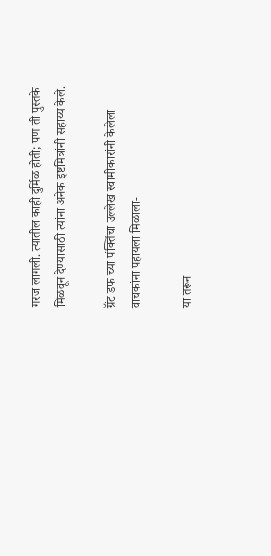गरज लागली. त्यातील काही दुर्मिळ होती; पण ती पुस्तके मिळवून देण्यासाठी त्यांना अनेक इष्टमित्रांनी सहाय्य केले.

ग्रॅंट डफ च्या पंक्तिंचा उल्लेख स्वामीकारांनी केलेला वाचकांना पहायला मिळाला-

या तरून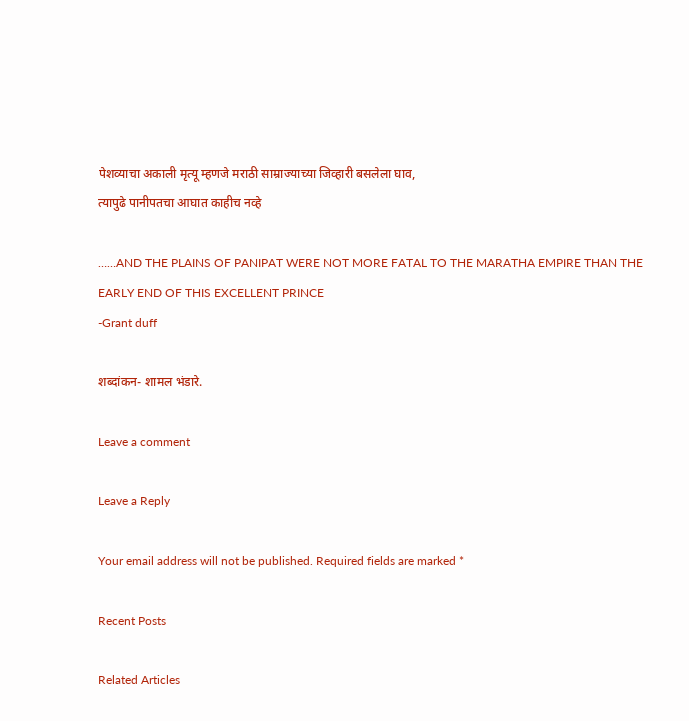पेशव्याचा अकाली मृत्यू म्हणजे मराठी साम्राज्याच्या जिव्हारी बसलेला घाव,
त्यापुढे पानीपतचा आघात काहीच नव्हे

……AND THE PLAINS OF PANIPAT WERE NOT MORE FATAL TO THE MARATHA EMPIRE THAN THE EARLY END OF THIS EXCELLENT PRINCE
-Grant duff

शब्दांकन- शामल भंडारे.

Leave a comment

Leave a Reply

Your email address will not be published. Required fields are marked *

Recent Posts

Related Articles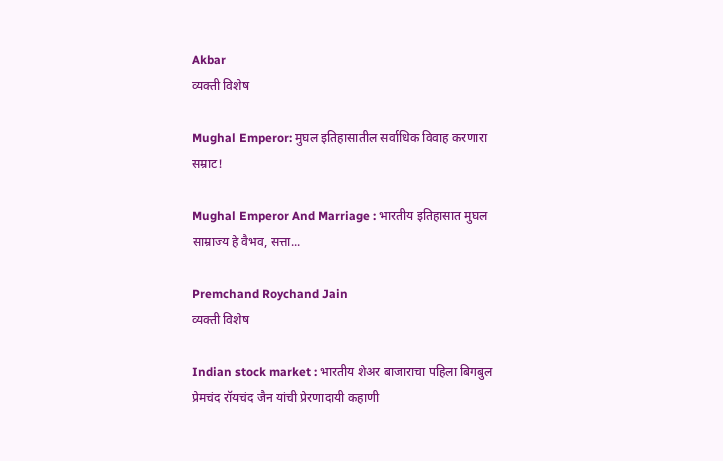Akbar
व्यक्ती विशेष

Mughal Emperor: मुघल इतिहासातील सर्वाधिक विवाह करणारा सम्राट!

Mughal Emperor And Marriage : भारतीय इतिहासात मुघल साम्राज्य हे वैभव, सत्ता...

Premchand Roychand Jain
व्यक्ती विशेष

Indian stock market : भारतीय शेअर बाजाराचा पहिला बिगबुल प्रेमचंद रॉयचंद जैन यांची प्रेरणादायी कहाणी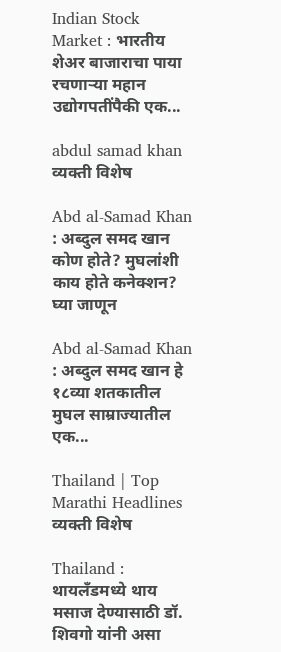Indian Stock Market : भारतीय शेअर बाजाराचा पाया रचणाऱ्या महान उद्योगपतींपैकी एक...

abdul samad khan
व्यक्ती विशेष

Abd al-Samad Khan : अब्दुल समद खान कोण होते? मुघलांशी काय होते कनेक्शन? घ्या जाणून

Abd al-Samad Khan : अब्दुल समद खान हे १८व्या शतकातील मुघल साम्राज्यातील एक...

Thailand | Top Marathi Headlines
व्यक्ती विशेष

Thailand : थायलँडमध्ये थाय मसाज देण्यासाठी डॉ. शिवगो यांनी असा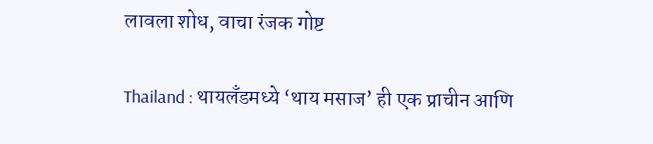लावला शोध, वाचा रंजक गोष्ट

Thailand : थायलँडमध्ये ‘थाय मसाज’ ही एक प्राचीन आणि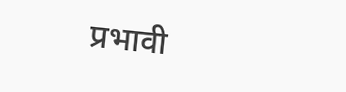प्रभावी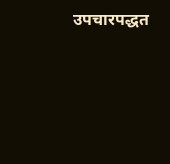उपचारपद्धत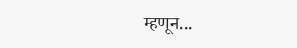म्हणून...